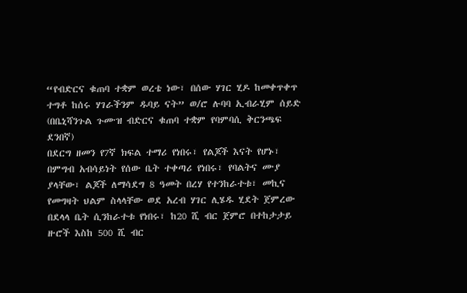“የብድርና ቁጠባ ተቋም ወረቴ ነው፣ በሰው ሃገር ሂዶ ከመቀጥቀጥ ተግቶ ከሰሩ ሃገራችንም ዱባይ ናት” ወ/ሮ ሉባባ ኢብራሂም ሰይድ (በቤኒሻንጉል ጉሙዝ ብድርና ቁጠባ ተቋም የባምባሲ ቅርንጫፍ ደንበኛ)
በደርግ ዘመን የ7ኛ ክፍል ተማሪ የነበሩ፣ የልጆች እናት የሆኑ፣ በምግብ አብሳይነት የሰው ቤት ተቀጣሪ የነበሩ፣ የባልትና ሙያ ያላቸው፣ ልጆች ለማሳደግ 8 ዓመት በረሃ የተንከራተቱ፣ መኪና የመግዛት ህልም ስላላቸው ወደ አረብ ሃገር ሊሄዱ ሂደት ጀምረው በደላላ ቤት ሲንከራተቱ የነበሩ፣ ከ20 ሺ ብር ጀምሮ በተከታታይ ዙሮች እስከ 500 ሺ ብር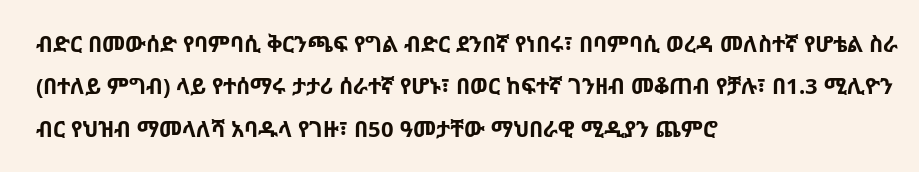ብድር በመውሰድ የባምባሲ ቅርንጫፍ የግል ብድር ደንበኛ የነበሩ፣ በባምባሲ ወረዳ መለስተኛ የሆቴል ስራ (በተለይ ምግብ) ላይ የተሰማሩ ታታሪ ሰራተኛ የሆኑ፣ በወር ከፍተኛ ገንዘብ መቆጠብ የቻሉ፣ በ1.3 ሚሊዮን ብር የህዝብ ማመላለሻ አባዱላ የገዙ፣ በ50 ዓመታቸው ማህበራዊ ሚዲያን ጨምሮ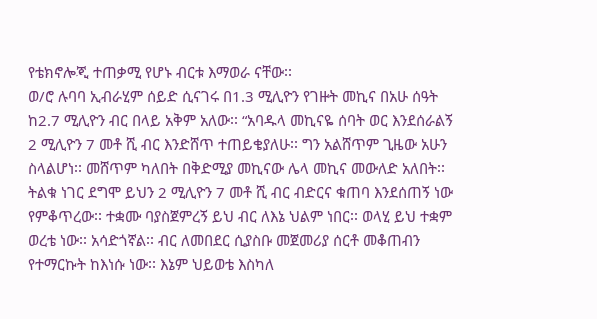የቴክኖሎጂ ተጠቃሚ የሆኑ ብርቱ እማወራ ናቸው፡፡
ወ/ሮ ሉባባ ኢብራሂም ሰይድ ሲናገሩ በ1.3 ሚሊዮን የገዙት መኪና በአሁ ሰዓት ከ2.7 ሚሊዮን ብር በላይ አቅም አለው፡፡ “አባዱላ መኪናዬ ሰባት ወር እንደሰራልኝ 2 ሚሊዮን 7 መቶ ሺ ብር እንድሸጥ ተጠይቄያለሁ፡፡ ግን አልሸጥም ጊዜው አሁን ስላልሆነ፡፡ መሸጥም ካለበት በቅድሚያ መኪናው ሌላ መኪና መውለድ አለበት፡፡ ትልቁ ነገር ደግሞ ይህን 2 ሚሊዮን 7 መቶ ሺ ብር ብድርና ቁጠባ እንደሰጠኝ ነው የምቆጥረው፡፡ ተቋሙ ባያስጀምረኝ ይህ ብር ለእኔ ህልም ነበር፡፡ ወላሂ ይህ ተቋም ወረቴ ነው፡፡ አሳድጎኛል፡፡ ብር ለመበደር ሲያስቡ መጀመሪያ ሰርቶ መቆጠብን የተማርኩት ከእነሱ ነው፡፡ እኔም ህይወቴ እስካለ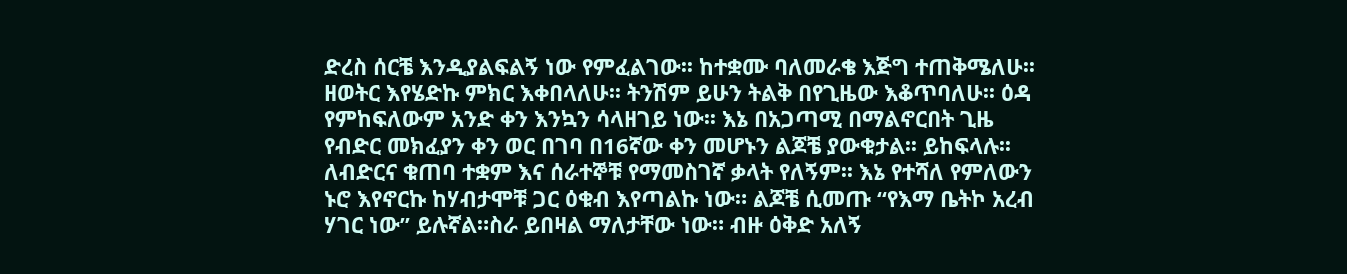ድረስ ሰርቼ እንዲያልፍልኝ ነው የምፈልገው፡፡ ከተቋሙ ባለመራቄ እጅግ ተጠቅሜለሁ፡፡ ዘወትር እየሄድኩ ምክር እቀበላለሁ፡፡ ትንሽም ይሁን ትልቅ በየጊዜው እቆጥባለሁ፡፡ ዕዳ የምከፍለውም አንድ ቀን እንኳን ሳላዘገይ ነው፡፡ እኔ በአጋጣሚ በማልኖርበት ጊዜ የብድር መክፈያን ቀን ወር በገባ በ16ኛው ቀን መሆኑን ልጆቼ ያውቁታል፡፡ ይከፍላሉ፡፡
ለብድርና ቁጠባ ተቋም እና ሰራተኞቹ የማመስገኛ ቃላት የለኝም፡፡ እኔ የተሻለ የምለውን ኑሮ እየኖርኩ ከሃብታሞቹ ጋር ዕቁብ እየጣልኩ ነው። ልጆቼ ሲመጡ “የእማ ቤትኮ አረብ ሃገር ነው” ይሉኛል።ስራ ይበዛል ማለታቸው ነው። ብዙ ዕቅድ አለኝ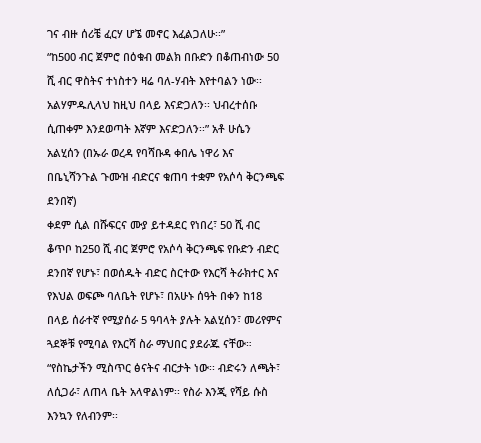ገና ብዙ ሰሪቼ ፈርሃ ሆኜ መኖር እፈልጋለሁ፡፡”
“ከ500 ብር ጀምሮ በዕቁብ መልክ በቡድን በቆጠብነው 50 ሺ ብር ዋስትና ተነስተን ዛሬ ባለ-ሃብት እየተባልን ነው፡፡ አልሃምዱሊላህ ከዚህ በላይ እናድጋለን፡፡ ህብረተሰቡ ሲጠቀም እንደወጣት እኛም እናድጋለን፡፡” አቶ ሁሴን አልሂሰን (በኡራ ወረዳ የባሻቡዳ ቀበሌ ነዋሪ እና በቤኒሻንጉል ጉሙዝ ብድርና ቁጠባ ተቋም የአሶሳ ቅርንጫፍ ደንበኛ)
ቀደም ሲል በሹፍርና ሙያ ይተዳደር የነበረ፣ 50 ሺ ብር ቆጥቦ ከ250 ሺ ብር ጀምሮ የአሶሳ ቅርንጫፍ የቡድን ብድር ደንበኛ የሆኑ፣ በወሰዱት ብድር ስርተው የእርሻ ትራክተር እና የእህል ወፍጮ ባለቤት የሆኑ፣ በአሁኑ ሰዓት በቀን ከ18 በላይ ሰራተኛ የሚያሰራ 5 ዓባላት ያሉት አልሂሰን፣ መሪየምና ጓደኞቹ የሚባል የእርሻ ስራ ማህበር ያደራጁ ናቸው።
“የስኬታችን ሚስጥር ፅናትና ብርታት ነው፡፡ ብድሩን ለጫት፣ ለሲጋራ፣ ለጠላ ቤት አላዋልነም፡፡ የስራ እንጂ የሻይ ሱስ እንኳን የለብንም፡፡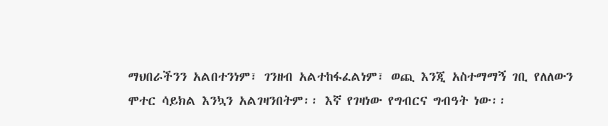ማህበራችንን አልበተንነም፣ ገንዘብ አልተከፋፈልነም፣ ወጪ እንጂ አስተማማኝ ገቢ የለለውን ሞተር ሳይክል እንኳን አልገዛንበትም፡፡ እኛ የገዛነው የግብርና ግብዓት ነው፡፡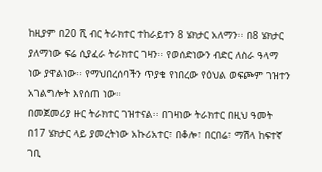ከዚያም በ20 ሺ ብር ትራክተር ተከራይተን 8 ሄክታር አለማን፡፡ በ8 ሄክታር ያለማነው ፍሬ ሲያፈራ ትራክተር ገዛን፡፡ የወሰድነውን ብድር ለስራ ዓላማ ነው ያዋልነው፡፡ የማህበረሰባችን ጥያቄ የነበረው የዕህል ወፍጮም ገዝተን አገልግሎት እየሰጠ ነው።
በመጀመሪያ ዙር ትራክተር ገዝተናል፡፡ በገዛነው ትራክተር በዚህ ዓመት በ17 ሄክታር ላይ ያመረትነው አኩሪአተር፣ በቆሎ፣ በርበሬ፣ ማሽላ ከፍተኛ ገቢ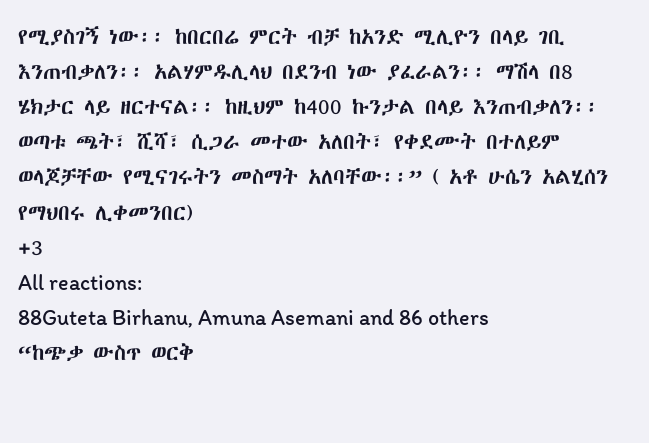የሚያስገኝ ነው፡፡ ከበርበሬ ምርት ብቻ ከአንድ ሚሊዮን በላይ ገቢ እንጠብቃለን፡፡ አልሃምዱሊላህ በደንብ ነው ያፈራልን፡፡ ማሽላ በ8 ሄክታር ላይ ዘርተናል፡፡ ከዚህም ከ400 ኩንታል በላይ እንጠብቃለን፡፡
ወጣቱ ጫት፣ ሺሻ፣ ሲጋራ መተው አለበት፣ የቀደሙት በተለይም ወላጆቻቸው የሚናገሩትን መስማት አለባቸው፡፡” ( አቶ ሁሴን አልሂሰን የማህበሩ ሊቀመንበር)
+3
All reactions:
88Guteta Birhanu, Amuna Asemani and 86 others
“ከጭቃ ውስጥ ወርቅ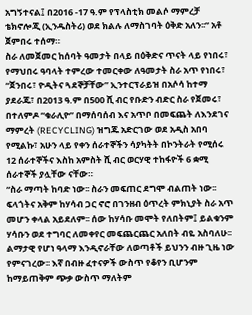አግኝተናል፤ በ2016 -17 ዓ.ም የፕላስቲክ መልሶ ማምረቻ ቴክኖሎጂ (ኢንዱስትሪ) ወደ ክልሉ ለማስገባት ዕቅድ አለን፡፡” አቶ ጀምበሩ ተሰማ።
ስራ ለመጀመር ከሰባት ዓመታት በላይ በዕቅድና ጥናት ላይ የነበሩ፣ የማህበሩ ዓባላት ተምረው ተመርቀው ለዓመታት ስራ አጥ የነበሩ፣ “ጀንበሩ፣ ዮዲትና ጓደኞቻቸው” ኢንተርፕራይዝ በአሶሳ ከተማ ያደራጁ፣ በ2013 ዓ.ም በ500 ሺ ብር የቡድን ብድር ስራ የጀመሩ፣ በተለምዶ “ቁራሊዮ” በማሰባሰብ እና አጥቦ በመፍጨት ለእንደገና ማምረት (RECYCLING) ዝግጁ አድርገው ወደ አዲስ አበባ የሚልኩ፣ አሁን ላይ የቀን ሰራተኞችን ሳያካትት በኮንትራት የሚሰሩ 12 ሰራተኞችና እስከ አምስት ሺ ብር ወርሃዊ ተከፋዮች 6 ቋሚ ሰራተኞች ያሏቸው ናቸው።
“ስራ ማጣት ከባድ ነው፡፡ ስራን መፍጠር ደግሞ ብልጠት ነው፡፡ ፍላጎትና አቅም ከሃሳብ ጋር ኖሮ በገንዘብ ዕጥረት ምክኒያት ስራ አጥ መሆን ቀላል አይደለም፡፡ ሰው ከሃሳቡ መሞት የለበትም፤ ይልቁንም ሃሳቡን ወደ ተግባር ለመቀየር መፍጨርጨር አለበት ብዬ አስባለሁ፡፡ ልማታዊ የሆነ ዓላማ እንዲኖራቸው ለወጣቶች ይህንን ብዙ ጊዜ ነው የምናገረው፡፡ እኛ በብዙ ፈተናዎች ውስጥ የቆየን ቢሆንም ከማይጠቅም ጭቃ ውስጥ ማለትም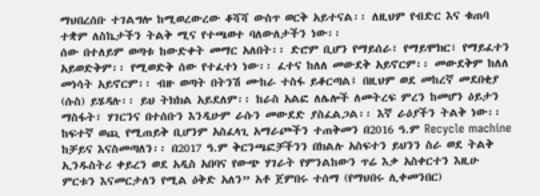ማህበረሰቡ ተገልግሎ ከሚወረውረው ቆሻሻ ውስጥ ወርቅ አይተናል፡፡ ለዚህም የብድር እና ቁጠባ ተቋም ለስኬታችን ትልቅ ሚና የተጫወተ ባለውለታችን ነው፡፡
ሰው በተለይም ወጣቱ ከውድቀት መማር አለበት፡፡ ድሮም ቢሆን የማይሰራ፣ የማይሞክር፣ የማይፈተን አይወድቅም፡፡ የሚወድቅ ሰው የተፈተነ ነው፡፡ ፈተና ከለለ መውደቅ አይኖርም፡፡ መውደቅም ከለለ መነሳት አይኖርም፡፡ ብዙ ወጣት በትንሽ ሙከራ ተስፋ ይቆርጣል፤ በዚህም ወደ መከረኛ መደበቂያ (ሱስ) ይሄዳሉ፡፡ ይህ ትክክል አይደለም፡፡ ከራስ አልፎ ለሌሎች ለመትረፍ ምረን ከመሆን ዕይታን ማስፋት፣ ሃገርንና በተሰቡን እንዲሁም ራሱን መውደድ ያስፈልጋል፡፡ እኛ ራዕያችን ትልቅ ነው፡፡ ከፍተኛ ወጪ የሚጠይቅ ቢሆንም አስፈላጊ አማራጮችን ተጠቅመን በ2016 ዓ.ም Recycle machine ከቻይና እናስመጣለን፡፡ በ2017 ዓ.ም ቅርንጫፎቻችንን በክልሉ አስፍተን ይህንን ስራ ወደ ትልቅ ኢንዱስትሪ ቀይረን ወደ አዲስ አበባና የውጭ ሃገራት የምንልከውን ጥሬ እቃ አስቀርተን እዚሁ ምርቱን እናመርታለን የሚል ዕቅድ አለን” አቶ ጀምበሩ ተሰማ (የማህበሩ ሊቀመንበር)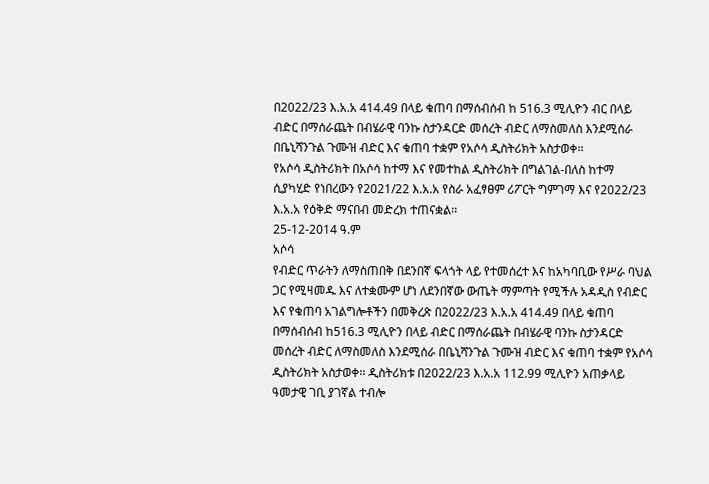በ2022/23 እ.አ.አ 414.49 በላይ ቁጠባ በማሰብሰብ ከ 516.3 ሚሊዮን ብር በላይ ብድር በማሰራጨት በብሄራዊ ባንኩ ስታንዳርድ መሰረት ብድር ለማስመለስ እንደሚሰራ በቤኒሻንጉል ጉሙዝ ብድር እና ቁጠባ ተቋም የአሶሳ ዲስትሪክት አስታወቀ፡፡
የአሶሳ ዲስትሪክት በአሶሳ ከተማ እና የመተከል ዲስትሪክት በግልገል-በለስ ከተማ ሲያካሂድ የነበረውን የ2021/22 እ.አ.አ የስራ አፈፃፀም ሪፖርት ግምገማ እና የ2022/23 እ.አ.አ የዕቅድ ማናበብ መድረክ ተጠናቋል፡፡
25-12-2014 ዓ.ም
አሶሳ
የብድር ጥራትን ለማስጠበቅ በደንበኛ ፍላጎት ላይ የተመሰረተ እና ከአካባቢው የሥራ ባህል ጋር የሚዛመዱ እና ለተቋሙም ሆነ ለደንበኛው ውጤት ማምጣት የሚችሉ አዳዲስ የብድር እና የቁጠባ አገልግሎቶችን በመቅረጽ በ2022/23 እ.አ.አ 414.49 በላይ ቁጠባ በማሰብሰብ ከ516.3 ሚሊዮን በላይ ብድር በማሰራጨት በብሄራዊ ባንኩ ስታንዳርድ መሰረት ብድር ለማስመለስ እንደሚሰራ በቤኒሻንጉል ጉሙዝ ብድር እና ቁጠባ ተቋም የአሶሳ ዲስትሪክት አስታወቀ፡፡ ዲስትሪክቱ በ2022/23 እ.አ.አ 112.99 ሚሊዮን አጠቃላይ ዓመታዊ ገቢ ያገኛል ተብሎ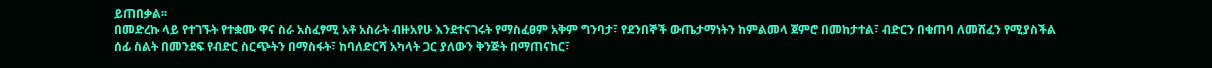ይጠበቃል፡፡
በመድረኩ ላይ የተገኙት የተቋሙ ዋና ስራ አስፈፃሚ አቶ አስራት ብዙአየሁ እንደተናገሩት የማስፈፀም አቅም ግንባታ፣ የደንበኞች ውጤታማነትን ከምልመላ ጀምሮ በመከታተል፣ ብድርን በቁጠባ ለመሸፈን የሚያስችል ሰፊ ስልት በመንደፍ የብድር ስርጭትን በማስፋት፣ ከባለድርሻ አካላት ጋር ያለውን ቅንጅት በማጠናከር፣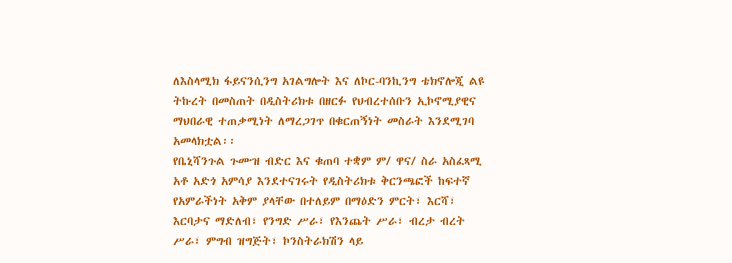ለእስላሚክ ፋይናንሲንግ አገልግሎት እና ለኮር-ባንኪንግ ቴክኖሎጂ ልዩ ትኩረት በመስጠት በዲስትሪክቱ በዘርፉ የህብረተሰቡን ኢኮኖሚያዊና ማህበራዊ ተጠቃሚነት ለማረጋገጥ በቁርጠኝነት መስራት እንደሚገባ አመላክቷል፡፡
የቤኒሻንጉል ጉሙዝ ብድር እና ቁጠባ ተቋም ም/ ዋና/ ስራ አስፈጻሚ አቶ አድጎ አምሳያ እንደተናገሩት የዲስትሪክቱ ቅርንጫፎች ከፍተኛ የአምራችነት አቅም ያላቸው በተለይም በማዕድን ምርት፣ እርሻ፣ እርባታና ማድለብ፣ የንግድ ሥራ፣ የእንጨት ሥራ፣ ብረታ ብረት ሥራ፣ ምግብ ዝግጅት፣ ኮንስትራክሽን ላይ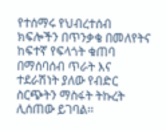የተሰማሩ የህብረተሰብ ክፍሎችን በጥንቃቄ በመለየትና ከፍተኛ የፍላጎት ቁጠባ በማሰባሰብ ጥራት እና ተደራሽነት ያለው የብድር ስርጭትን ማስፋት ትኩረት ሊሰጠው ይገባል፡፡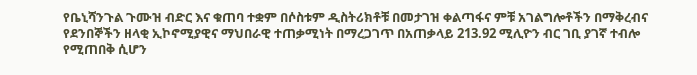የቤኒሻንጉል ጉሙዝ ብድር እና ቁጠባ ተቋም በሶስቱም ዲስትሪክቶቹ በመታገዝ ቀልጣፋና ምቹ አገልግሎቶችን በማቅረብና የደንበኞችን ዘላቂ ኢኮኖሚያዊና ማህበራዊ ተጠቃሚነት በማረጋገጥ በአጠቃላይ 213.92 ሚሊዮን ብር ገቢ ያገኛ ተብሎ የሚጠበቅ ሲሆን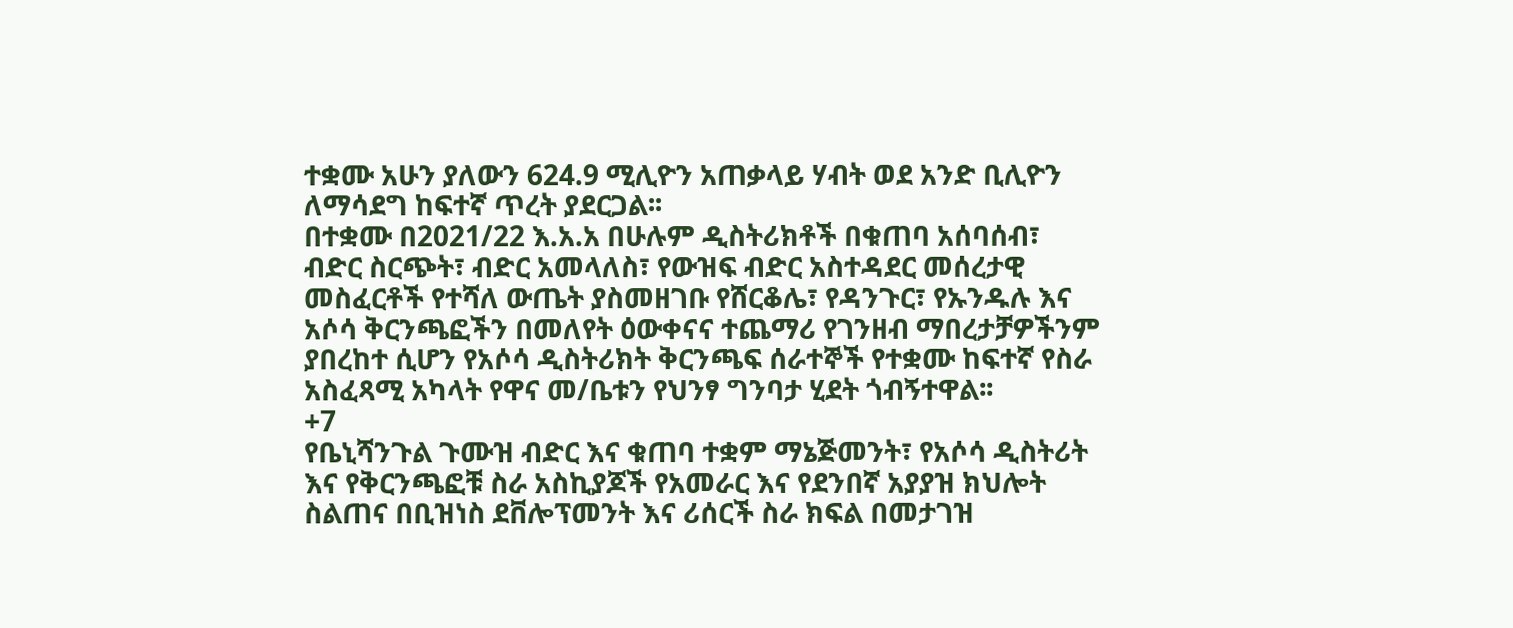ተቋሙ አሁን ያለውን 624.9 ሚሊዮን አጠቃላይ ሃብት ወደ አንድ ቢሊዮን ለማሳደግ ከፍተኛ ጥረት ያደርጋል፡፡
በተቋሙ በ2021/22 እ.አ.አ በሁሉም ዲስትሪክቶች በቁጠባ አሰባሰብ፣ ብድር ስርጭት፣ ብድር አመላለስ፣ የውዝፍ ብድር አስተዳደር መሰረታዊ መስፈርቶች የተሻለ ውጤት ያስመዘገቡ የሸርቆሌ፣ የዳንጉር፣ የኡንዱሉ እና አሶሳ ቅርንጫፎችን በመለየት ዕውቀናና ተጨማሪ የገንዘብ ማበረታቻዎችንም ያበረከተ ሲሆን የአሶሳ ዲስትሪክት ቅርንጫፍ ሰራተኞች የተቋሙ ከፍተኛ የስራ አስፈጻሚ አካላት የዋና መ/ቤቱን የህንፃ ግንባታ ሂደት ጎብኝተዋል፡፡
+7
የቤኒሻንጉል ጉሙዝ ብድር እና ቁጠባ ተቋም ማኔጅመንት፣ የአሶሳ ዲስትሪት እና የቅርንጫፎቹ ስራ አስኪያጆች የአመራር እና የደንበኛ አያያዝ ክህሎት ስልጠና በቢዝነስ ደቨሎፕመንት እና ሪሰርች ስራ ክፍል በመታገዝ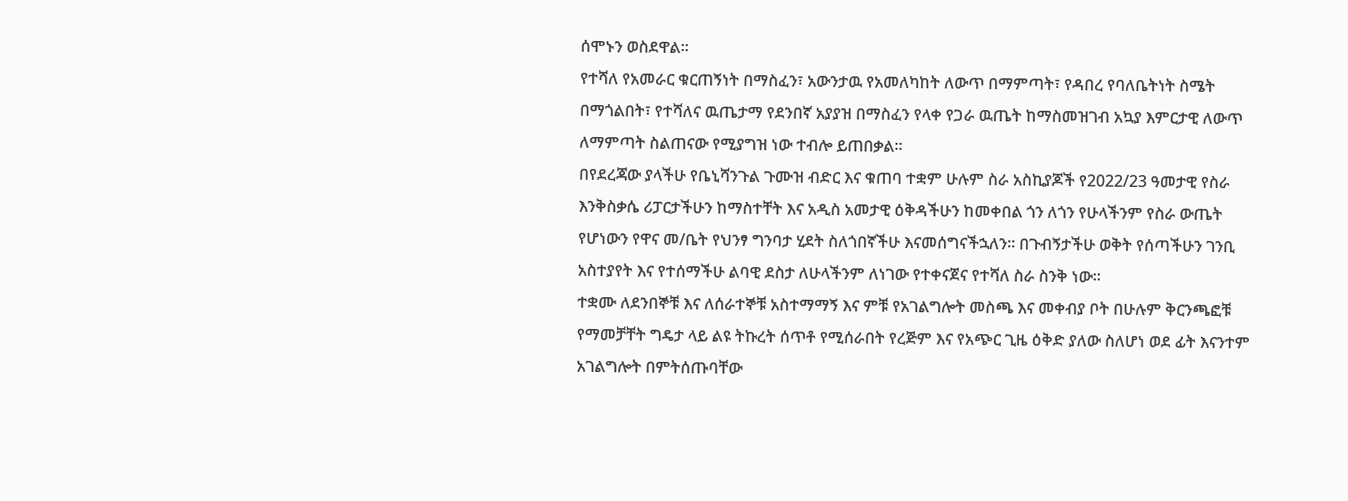ሰሞኑን ወስደዋል።
የተሻለ የአመራር ቁርጠኝነት በማስፈን፣ አውንታዉ የአመለካከት ለውጥ በማምጣት፣ የዳበረ የባለቤትነት ስሜት በማጎልበት፣ የተሻለና ዉጤታማ የደንበኛ አያያዝ በማስፈን የላቀ የጋራ ዉጤት ከማስመዝገብ አኳያ እምርታዊ ለውጥ ለማምጣት ስልጠናው የሚያግዝ ነው ተብሎ ይጠበቃል።
በየደረጃው ያላችሁ የቤኒሻንጉል ጉሙዝ ብድር እና ቁጠባ ተቋም ሁሉም ስራ አስኪያጆች የ2022/23 ዓመታዊ የስራ እንቅስቃሴ ሪፓርታችሁን ከማስተቸት እና አዲስ አመታዊ ዕቅዳችሁን ከመቀበል ጎን ለጎን የሁላችንም የስራ ውጤት የሆነውን የዋና መ/ቤት የህንፃ ግንባታ ሂደት ስለጎበኛችሁ እናመሰግናችኋለን። በጉብኝታችሁ ወቅት የሰጣችሁን ገንቢ አስተያየት እና የተሰማችሁ ልባዊ ደስታ ለሁላችንም ለነገው የተቀናጀና የተሻለ ስራ ስንቅ ነው።
ተቋሙ ለደንበኞቹ እና ለሰራተኞቹ አስተማማኝ እና ምቹ የአገልግሎት መስጫ እና መቀብያ ቦት በሁሉም ቅርንጫፎቹ የማመቻቸት ግዴታ ላይ ልዩ ትኩረት ሰጥቶ የሚሰራበት የረጅም እና የአጭር ጊዜ ዕቅድ ያለው ስለሆነ ወደ ፊት እናንተም አገልግሎት በምትሰጡባቸው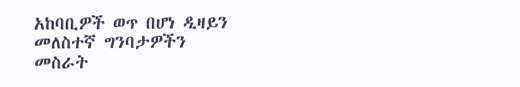አከባቢዎች ወጥ በሆነ ዲዛይን መለስተኛ ግንባታዎችን መስራት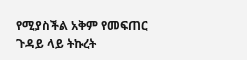የሚያስችል አቅም የመፍጠር ጉዳይ ላይ ትኩረት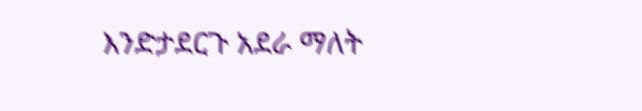እንድታደርጉ አደራ ማለት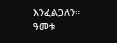እንፈልጋለን።
ዓመቱ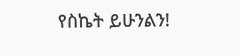የስኬት ይሁንልን!